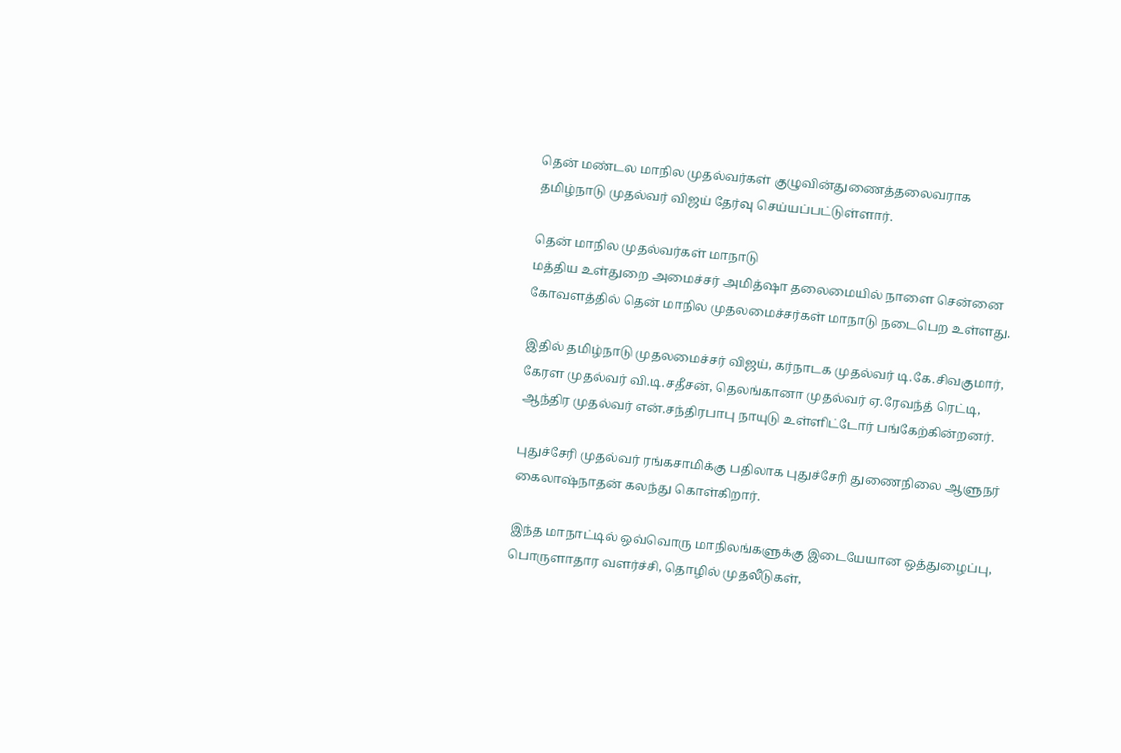தென் மண்டல மாநில முதல்வர்கள் குழுவின்துணைத்தலைவராக தமிழ்நாடு முதல்வர் விஜய் தேர்வு செய்யப்பட்டுள்ளார்.

தென் மாநில முதல்வர்கள் மாநாடு
மத்திய உள்துறை அமைச்சர் அமித்ஷா தலைமையில் நாளை சென்னை கோவளத்தில் தென் மாநில முதலமைச்சர்கள் மாநாடு நடைபெற உள்ளது.

இதில் தமிழ்நாடு முதலமைச்சர் விஜய், கர்நாடக முதல்வர் டி.கே.சிவகுமார், கேரள முதல்வர் வி.டி.சதீசன், தெலங்கானா முதல்வர் ஏ.ரேவந்த் ரெட்டி, ஆந்திர முதல்வர் என்.சந்திரபாபு நாயுடு உள்ளிட்டோர் பங்கேற்கின்றனர்.

புதுச்சேரி முதல்வர் ரங்கசாமிக்கு பதிலாக புதுச்சேரி துணைநிலை ஆளுநர் கைலாஷ்நாதன் கலந்து கொள்கிறார்.

இந்த மாநாட்டில் ஒவ்வொரு மாநிலங்களுக்கு இடையேயான ஒத்துழைப்பு, பொருளாதார வளர்ச்சி, தொழில் முதலீடுகள்,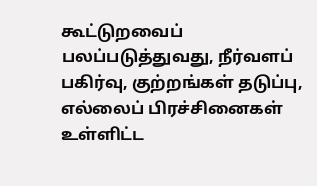கூட்டுறவைப் பலப்படுத்துவது, நீர்வளப் பகிர்வு, குற்றங்கள் தடுப்பு, எல்லைப் பிரச்சினைகள் உள்ளிட்ட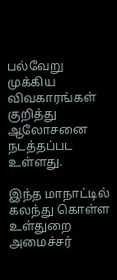பல்வேறு முக்கிய விவகாரங்கள் குறித்து ஆலோசனை நடத்தப்பட உள்ளது.

இந்த மாநாட்டில் கலந்து கொள்ள உள்துறை அமைச்சர்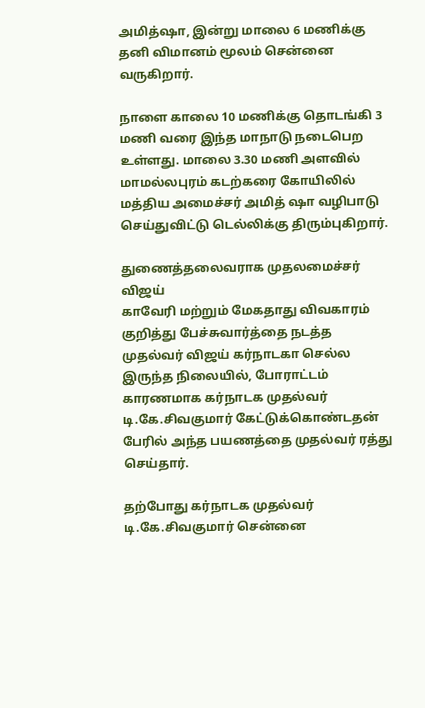அமித்ஷா, இன்று மாலை 6 மணிக்கு தனி விமானம் மூலம் சென்னை வருகிறார்.

நாளை காலை 10 மணிக்கு தொடங்கி 3 மணி வரை இந்த மாநாடு நடைபெற உள்ளது. மாலை 3.30 மணி அளவில் மாமல்லபுரம் கடற்கரை கோயிலில் மத்திய அமைச்சர் அமித் ஷா வழிபாடு செய்துவிட்டு டெல்லிக்கு திரும்புகிறார்.

துணைத்தலைவராக முதலமைச்சர் விஜய்
காவேரி மற்றும் மேகதாது விவகாரம் குறித்து பேச்சுவார்த்தை நடத்த முதல்வர் விஜய் கர்நாடகா செல்ல இருந்த நிலையில், போராட்டம் காரணமாக கர்நாடக முதல்வர் டி.கே.சிவகுமார் கேட்டுக்கொண்டதன் பேரில் அந்த பயணத்தை முதல்வர் ரத்து செய்தார்.

தற்போது கர்நாடக முதல்வர் டி.கே.சிவகுமார் சென்னை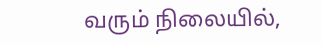வரும் நிலையில்,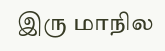இரு மாநில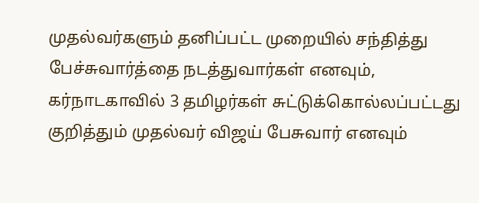முதல்வர்களும் தனிப்பட்ட முறையில் சந்தித்து பேச்சுவார்த்தை நடத்துவார்கள் எனவும், கர்நாடகாவில் 3 தமிழர்கள் சுட்டுக்கொல்லப்பட்டது குறித்தும் முதல்வர் விஜய் பேசுவார் எனவும்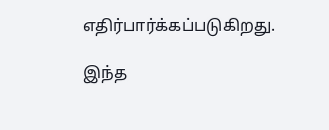எதிர்பார்க்கப்படுகிறது.

இந்த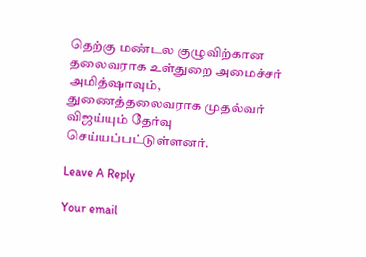தெற்கு மண்டல குழுவிற்கான தலைவராக உள்துறை அமைச்சர் அமித்ஷாவும், துணைத்தலைவராக முதல்வர் விஜய்யும் தேர்வு செய்யப்பட்டுள்ளனர்.

Leave A Reply

Your email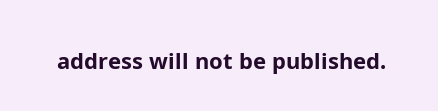address will not be published.